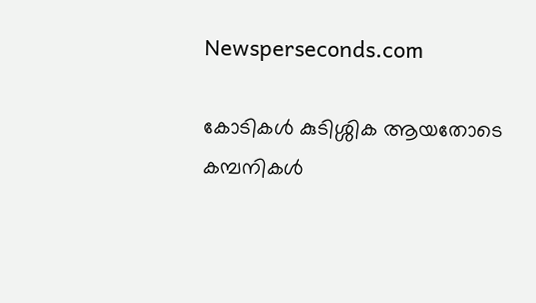Newsperseconds.com

കോടികള്‍ കുടിശ്ശിക ആയതോടെ കമ്പനികള്‍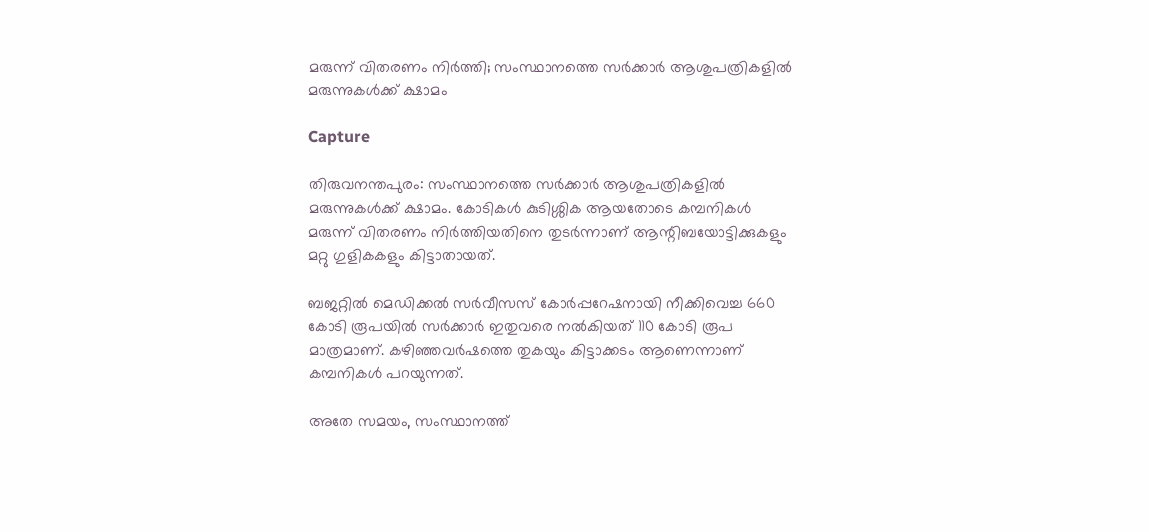മരുന്ന് വിതരണം നിര്‍ത്തി; സംസ്ഥാനത്തെ സര്‍ക്കാര്‍ ആശുപത്രികളില്‍ മരുന്നുകള്‍ക്ക് ക്ഷാമം

Capture

തിരുവനന്തപുരം: സംസ്ഥാനത്തെ സര്‍ക്കാര്‍ ആശുപത്രികളില്‍ മരുന്നുകള്‍ക്ക് ക്ഷാമം. കോടികള്‍ കുടിശ്ശിക ആയതോടെ കമ്പനികള്‍ മരുന്ന് വിതരണം നിര്‍ത്തിയതിനെ തുടര്‍ന്നാണ് ആന്റിബയോട്ടിക്കുകളും മറ്റു ഗുളികകളും കിട്ടാതായത്.

ബജറ്റില്‍ മെഡിക്കല്‍ സര്‍വീസസ് കോര്‍പ്പറേഷനായി നീക്കിവെച്ച 660 കോടി രൂപയില്‍ സര്‍ക്കാര്‍ ഇതുവരെ നല്‍കിയത് 110 കോടി രൂപ മാത്രമാണ്. കഴിഞ്ഞവര്‍ഷത്തെ തുകയും കിട്ടാക്കടം ആണെന്നാണ് കമ്പനികള്‍ പറയുന്നത്.

അതേ സമയം, സംസ്ഥാനത്ത്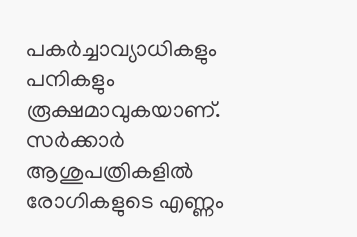പകര്‍ച്ചാവ്യാധികളും പനികളും രൂക്ഷമാവുകയാണ്. സര്‍ക്കാര്‍ ആശുപത്രികളില്‍ രോഗികളുടെ എണ്ണം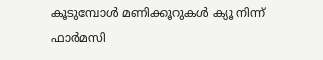കൂടുമ്പോള്‍ മണിക്കൂറുകള്‍ ക്യൂ നിന്ന് ഫാര്‍മസി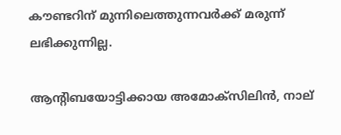കൗണ്ടറിന് മുന്നിലെത്തുന്നവര്‍ക്ക് മരുന്ന് ലഭിക്കുന്നില്ല.

ആന്റിബയോട്ടിക്കായ അമോക്‌സിലിന്‍, നാല്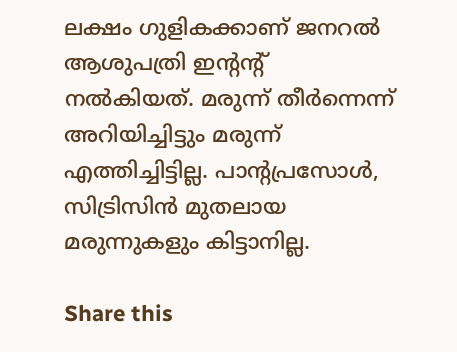ലക്ഷം ഗുളികക്കാണ് ജനറല്‍ ആശുപത്രി ഇന്റന്റ് നല്‍കിയത്. മരുന്ന് തീര്‍ന്നെന്ന് അറിയിച്ചിട്ടും മരുന്ന് എത്തിച്ചിട്ടില്ല. പാന്റപ്രസോള്‍, സിട്രിസിന്‍ മുതലായ മരുന്നുകളും കിട്ടാനില്ല.

Share this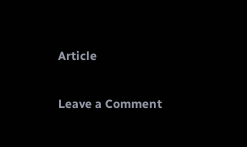Article

Leave a Comment